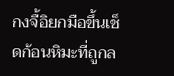กงจื้อิยกมือขึ้นเช็ดก้อนหิมะที่ถูกล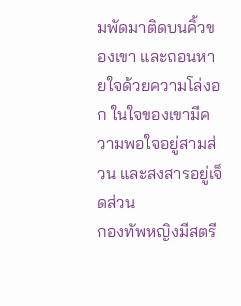มพัดมาติดบนคิ้วของเขา และถอนหายใจด้วยความโล่งอก ในใจของเขามีความพอใจอยู่สามส่วน และสงสารอยู่เจ็ดส่วน
กองทัพหญิงมีสตรี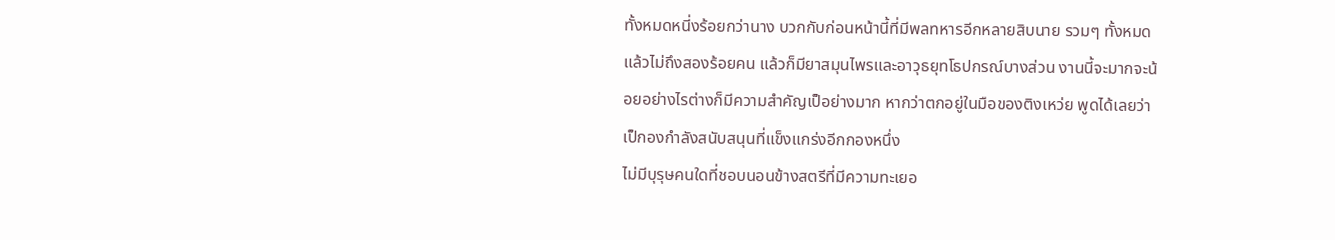ทั้งหมดหนี่งร้อยกว่านาง บวกกับก่อนหน้านี้ที่มีพลทหารอีกหลายสิบนาย รวมๆ ทั้งหมดแล้วไม่ถึงสองร้อยคน แล้วก็มียาสมุนไพรและอาวุธยุทโธปกรณ์บางส่วน งานนี้จะมากจะน้อยอย่างไรต่างก็มีความสำคัญเป็อย่างมาก หากว่าตกอยู่ในมือของติงเหว่ย พูดได้เลยว่าเป็กองกำลังสนับสนุนที่แข็งแกร่งอีกกองหนึ่ง
ไม่มีบุรุษคนใดที่ชอบนอนข้างสตรีที่มีความทะเยอ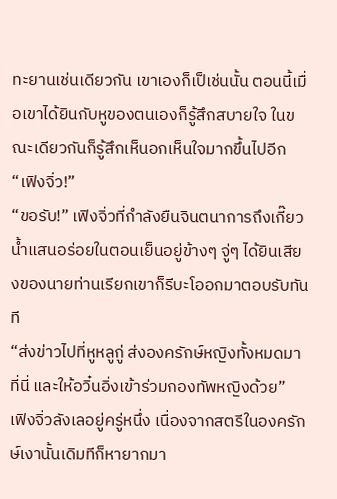ทะยานเช่นเดียวกัน เขาเองก็เป็เช่นนั้น ตอนนี้เมื่อเขาได้ยินกับหูของตนเองก็รู้สึกสบายใจ ในขณะเดียวกันก็รู้สึกเห็นอกเห็นใจมากขึ้นไปอีก
“เฟิงจิ่ว!”
“ขอรับ!” เฟิงจิ่วที่กำลังยืนจินตนาการถึงเกี๊ยวน้ำแสนอร่อยในตอนเย็นอยู่ข้างๆ จู่ๆ ได้ยินเสียงของนายท่านเรียกเขาก็รีบะโออกมาตอบรับทันที
“ส่งข่าวไปที่หูหลูกู่ ส่งองครักษ์หญิงทั้งหมดมาที่นี่ และให้อวิ๋นอิ่งเข้าร่วมกองทัพหญิงด้วย”
เฟิงจิ่วลังเลอยู่ครู่หนึ่ง เนื่องจากสตรีในองครักษ์เงานั้นเดิมทีก็หายากมา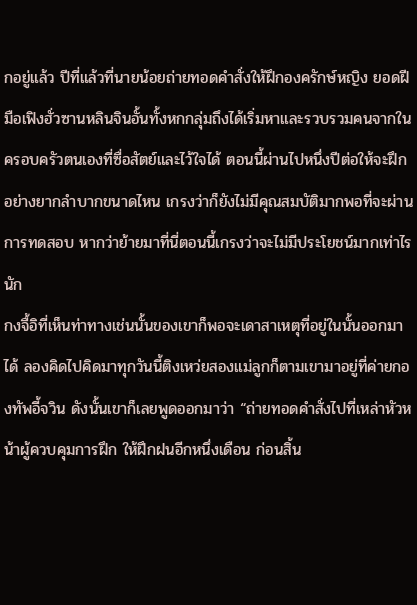กอยู่แล้ว ปีที่แล้วที่นายน้อยถ่ายทอดคำสั่งให้ฝึกองครักษ์หญิง ยอดฝีมือเฟิงฮั่วซานหลินจินอั้นทั้งหกกลุ่มถึงได้เริ่มหาและรวบรวมคนจากในครอบครัวตนเองที่ซื่อสัตย์และไว้ใจได้ ตอนนี้ผ่านไปหนึ่งปีต่อให้จะฝึกอย่างยากลำบากขนาดไหน เกรงว่าก็ยังไม่มีคุณสมบัติมากพอที่จะผ่านการทดสอบ หากว่าย้ายมาที่นี่ตอนนี้เกรงว่าจะไม่มีประโยชน์มากเท่าไรนัก
กงจื้อิที่เห็นท่าทางเช่นนั้นของเขาก็พอจะเดาสาเหตุที่อยู่ในนั้นออกมาได้ ลองคิดไปคิดมาทุกวันนี้ติงเหว่ยสองแม่ลูกก็ตามเขามาอยู่ที่ค่ายกองทัพอี้จวิน ดังนั้นเขาก็เลยพูดออกมาว่า “ถ่ายทอดคำสั่งไปที่เหล่าหัวหน้าผู้ควบคุมการฝึก ให้ฝึกฝนอีกหนึ่งเดือน ก่อนสิ้น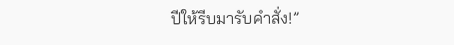ปีให้รีบมารับคำสั่ง!”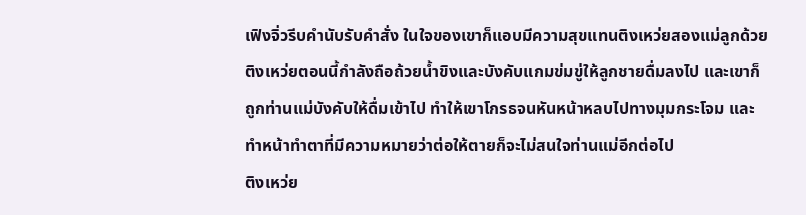เฟิงจิ่วรีบคำนับรับคำสั่ง ในใจของเขาก็แอบมีความสุขแทนติงเหว่ยสองแม่ลูกด้วย
ติงเหว่ยตอนนี้กำลังถือถ้วยน้ำขิงและบังคับแกมข่มขู่ให้ลูกชายดื่มลงไป และเขาก็ถูกท่านแม่บังคับให้ดื่มเข้าไป ทำให้เขาโกรธจนหันหน้าหลบไปทางมุมกระโจม และทำหน้าทำตาที่มีความหมายว่าต่อให้ตายก็จะไม่สนใจท่านแม่อีกต่อไป
ติงเหว่ย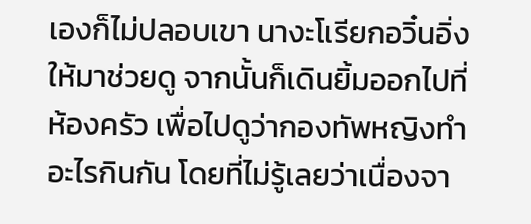เองก็ไม่ปลอบเขา นางะโเรียกอวิ๋นอิ่งให้มาช่วยดู จากนั้นก็เดินยิ้มออกไปที่ห้องครัว เพื่อไปดูว่ากองทัพหญิงทำอะไรกินกัน โดยที่ไม่รู้เลยว่าเนื่องจา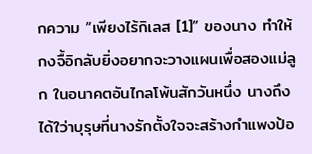กความ “เพียงไร้กิเลส [1]” ของนาง ทำให้กงจื้อิกลับยิ่งอยากจะวางแผนเพื่อสองแม่ลูก ในอนาคตอันไกลโพ้นสักวันหนึ่ง นางถึงได้ใว่าบุรุษที่นางรักตั้งใจจะสร้างกำแพงป้อ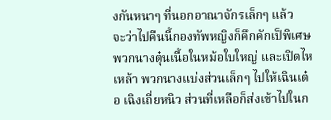งกันหนาๆ ที่นอกอาณาจักรเล็กๆ แล้ว
จะว่าไปคืนนี้กองทัพหญิงก็คึกคักเป็พิเศษ พวกนางตุ๋นเนื้อในหม้อใบใหญ่ และเปิดไหเหล้า พวกนางแบ่งส่วนเล็กๆ ไปให้เฉินเต๋อ เฉิงเถี่ยหนิว ส่วนที่เหลือก็ส่งเข้าไปในก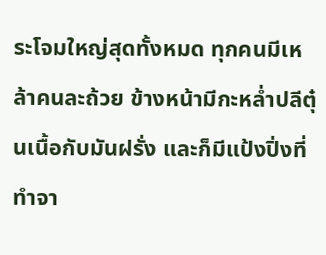ระโจมใหญ่สุดทั้งหมด ทุกคนมีเหล้าคนละถ้วย ข้างหน้ามีกะหล่ำปลีตุ๋นเนื้อกับมันฝรั่ง และก็มีแป้งปิ่งที่ทำจา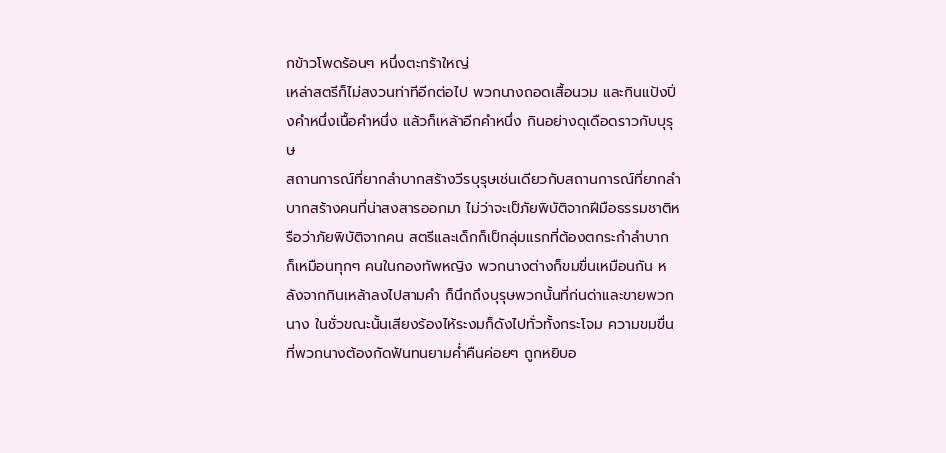กข้าวโพดร้อนๆ หนึ่งตะกร้าใหญ่
เหล่าสตรีก็ไม่สงวนท่าทีอีกต่อไป พวกนางถอดเสื้อนวม และกินแป้งปิ่งคำหนึ่งเนื้อคำหนึ่ง แล้วก็เหล้าอีกคำหนึ่ง กินอย่างดุเดือดราวกับบุรุษ
สถานการณ์ที่ยากลำบากสร้างวีรบุรุษเช่นเดียวกับสถานการณ์ที่ยากลำบากสร้างคนที่น่าสงสารออกมา ไม่ว่าจะเป็ภัยพิบัติจากฝีมือธรรมชาติหรือว่าภัยพิบัติจากคน สตรีและเด็กก็เป็กลุ่มแรกที่ต้องตกระกำลำบาก ก็เหมือนทุกๆ คนในกองทัพหญิง พวกนางต่างก็ขมขื่นเหมือนกัน หลังจากกินเหล้าลงไปสามคำ ก็นึกถึงบุรุษพวกนั้นที่ก่นด่าและขายพวกนาง ในชั่วขณะนั้นเสียงร้องไห้ระงมก็ดังไปทั่วทั้งกระโจม ความขมขื่นที่พวกนางต้องกัดฟันทนยามค่ำคืนค่อยๆ ถูกหยิบอ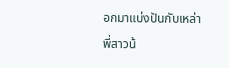อกมาแบ่งปันกับเหล่าพี่สาวน้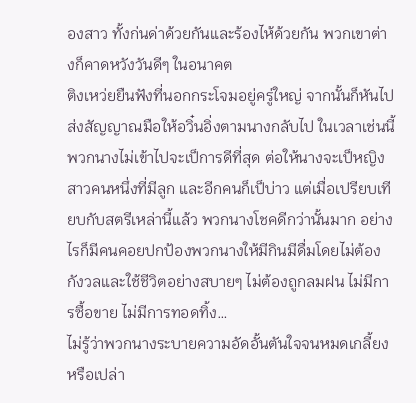องสาว ทั้งก่นด่าด้วยกันและร้องไห้ด้วยกัน พวกเขาต่างก็คาดหวังวันดีๆ ในอนาคต
ติงเหว่ยยืนฟังที่นอกกระโจมอยู่ครู่ใหญ่ จากนั้นก็หันไปส่งสัญญาณมือให้อวิ๋นอิ่งตามนางกลับไป ในเวลาเช่นนี้พวกนางไม่เข้าไปจะเป็การดีที่สุด ต่อให้นางจะเป็หญิงสาวคนหนึ่งที่มีลูก และอีกคนก็เป็บ่าว แต่เมื่อเปรียบเทียบกับสตรีเหล่านี้แล้ว พวกนางโชคดีกว่านั้นมาก อย่างไรก็มีคนคอยปกป้องพวกนางให้มีกินมีดื่มโดยไม่ต้องกังวลและใช้ชีวิตอย่างสบายๆ ไม่ต้องถูกลมฝน ไม่มีการซื้อขาย ไม่มีการทอดทิ้ง…
ไม่รู้ว่าพวกนางระบายความอัดอั้นตันใจจนหมดเกลี้ยงหรือเปล่า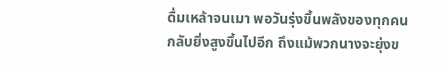ดื่มเหล้าจนเมา พอวันรุ่งขึ้นพลังของทุกคนกลับยิ่งสูงขึ้นไปอีก ถึงแม้พวกนางจะยุ่งข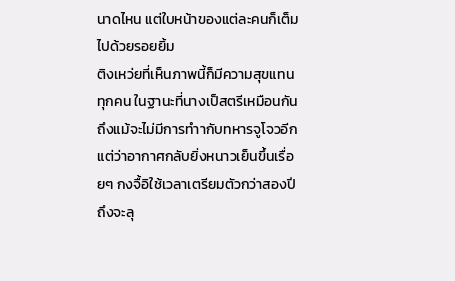นาดไหน แต่ใบหน้าของแต่ละคนก็เต็มไปด้วยรอยยิ้ม
ติงเหว่ยที่เห็นภาพนี้ก็มีความสุขแทนทุกคน ในฐานะที่นางเป็สตรีเหมือนกัน
ถึงแม้จะไม่มีการทำากับทหารจูโจวอีก แต่ว่าอากาศกลับยิ่งหนาวเย็นขึ้นเรื่อยๆ กงจื้อิใช้เวลาเตรียมตัวกว่าสองปีถึงจะลุ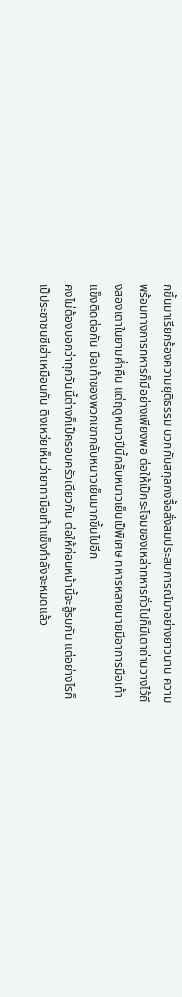กขึ้นมาเรียกร้องความยุติธรรม บวกกับสกุลกงจื้อสั่งสมประสบการณ์มาอย่างยาวนาน ความพร้อมทางการทหารก็มีอย่างเพียงพอ ต่อให้เป็กระโจมของเหล่าทหารทั่วไปก็มีเตาถ่านวางไว้ถึงสองเตาในยามค่ำคืน แต่ฤดูหนาวปีนี้กลับหนาวเย็นเป็พิเศษ ทหารหลายนายมีอาการมือเท้าแข็งติดต่อกัน มือเท้าของพวกเขากลับหนาวเย็นมากขึ้นไปอีก
คงไม่ต้องบอกว่าทุกวันนี้ต่างก็เป็ครอบครัวเดียวกัน ต่อให้ก่อนหน้านี้จะสู้รบกัน แต่อย่างไรก็เป็ประชาชนซีเฮ่าเหมือนกัน ติงเหว่ยเห็นว่ายาทามือเท้าแข็งกำลังจะหมดแล้ว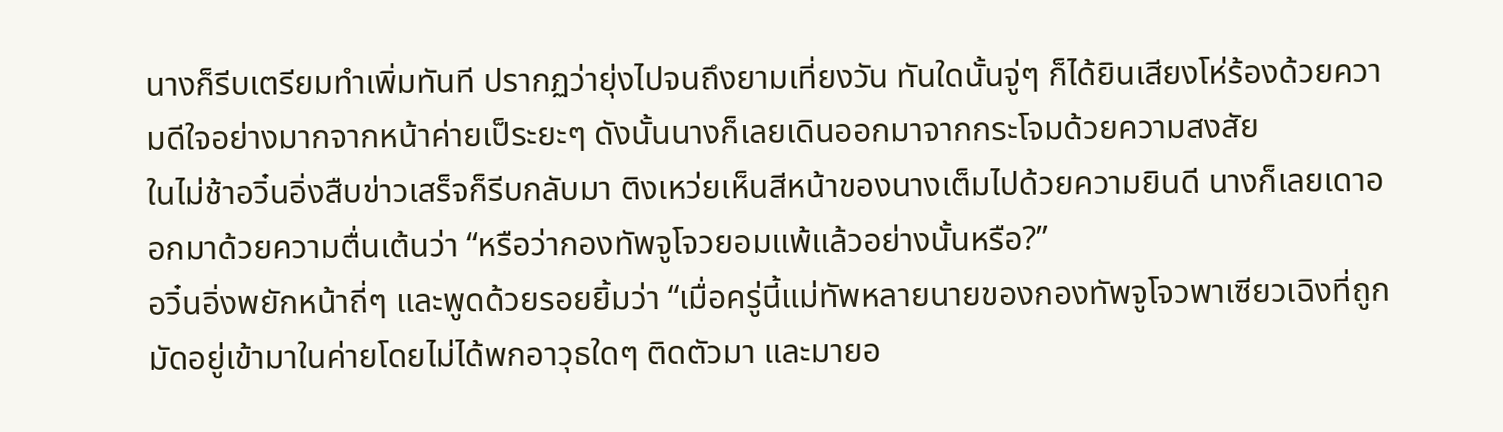นางก็รีบเตรียมทำเพิ่มทันที ปรากฏว่ายุ่งไปจนถึงยามเที่ยงวัน ทันใดนั้นจู่ๆ ก็ได้ยินเสียงโห่ร้องด้วยความดีใจอย่างมากจากหน้าค่ายเป็ระยะๆ ดังนั้นนางก็เลยเดินออกมาจากกระโจมด้วยความสงสัย
ในไม่ช้าอวิ๋นอิ่งสืบข่าวเสร็จก็รีบกลับมา ติงเหว่ยเห็นสีหน้าของนางเต็มไปด้วยความยินดี นางก็เลยเดาออกมาด้วยความตื่นเต้นว่า “หรือว่ากองทัพจูโจวยอมแพ้แล้วอย่างนั้นหรือ?”
อวิ๋นอิ่งพยักหน้าถี่ๆ และพูดด้วยรอยยิ้มว่า “เมื่อครู่นี้แม่ทัพหลายนายของกองทัพจูโจวพาเซียวเฉิงที่ถูกมัดอยู่เข้ามาในค่ายโดยไม่ได้พกอาวุธใดๆ ติดตัวมา และมายอ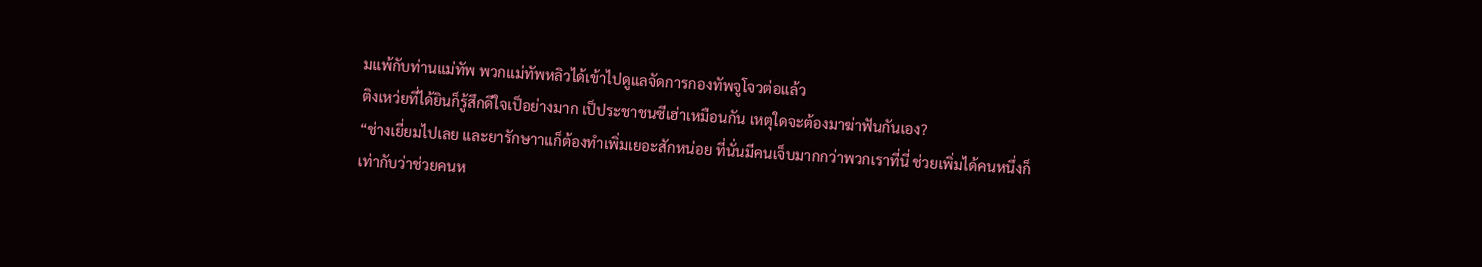มแพ้กับท่านแม่ทัพ พวกแม่ทัพหลิวได้เข้าไปดูแลจัดการกองทัพจูโจวต่อแล้ว
ติงเหว่ยที่ได้ยินก็รู้สึกดีใจเป็อย่างมาก เป็ประชาชนซีเฮ่าเหมือนกัน เหตุใดจะต้องมาฆ่าฟันกันเอง?
“ช่างเยี่ยมไปเลย และยารักษาาแก็ต้องทำเพิ่มเยอะสักหน่อย ที่นั่นมีคนเจ็บมากกว่าพวกเราที่นี่ ช่วยเพิ่มได้คนหนึ่งก็เท่ากับว่าช่วยคนห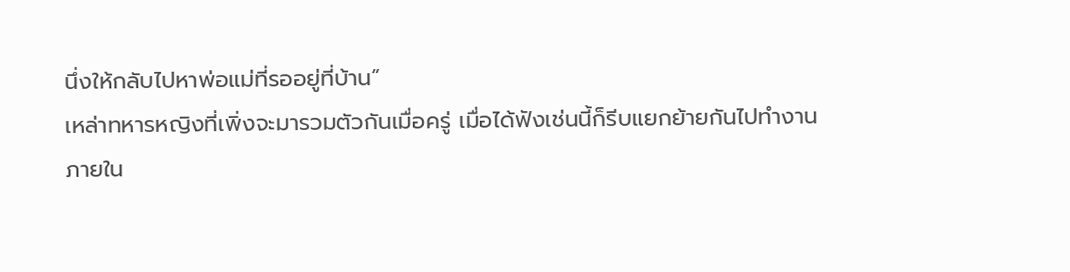นึ่งให้กลับไปหาพ่อแม่ที่รออยู่ที่บ้าน”
เหล่าทหารหญิงที่เพิ่งจะมารวมตัวกันเมื่อครู่ เมื่อได้ฟังเช่นนี้ก็รีบแยกย้ายกันไปทำงาน
ภายใน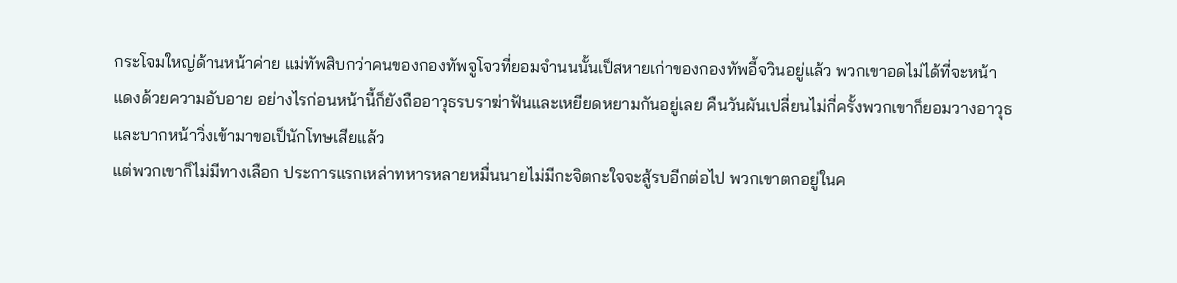กระโจมใหญ่ด้านหน้าค่าย แม่ทัพสิบกว่าคนของกองทัพจูโจวที่ยอมจำนนนั้นเป็สหายเก่าของกองทัพอี้จวินอยู่แล้ว พวกเขาอดไม่ได้ที่จะหน้าแดงด้วยความอับอาย อย่างไรก่อนหน้านี้ก็ยังถืออาวุธรบราฆ่าฟันและเหยียดหยามกันอยู่เลย คืนวันผันเปลี่ยนไม่กี่ครั้งพวกเขาก็ยอมวางอาวุธและบากหน้าวิ่งเข้ามาขอเป็นักโทษเสียแล้ว
แต่พวกเขาก็ไม่มีทางเลือก ประการแรกเหล่าทหารหลายหมื่นนายไม่มีกะจิตกะใจจะสู้รบอีกต่อไป พวกเขาตกอยู่ในค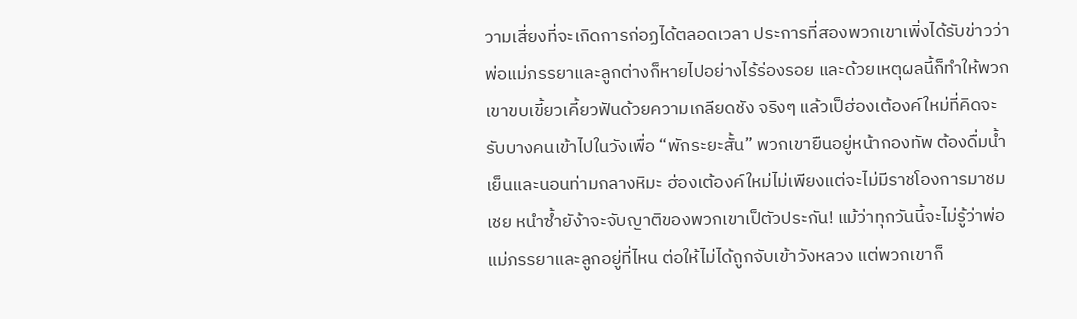วามเสี่ยงที่จะเกิดการก่อฏได้ตลอดเวลา ประการที่สองพวกเขาเพิ่งได้รับข่าวว่าพ่อแม่ภรรยาและลูกต่างก็หายไปอย่างไร้ร่องรอย และด้วยเหตุผลนี้ก็ทำให้พวกเขาขบเขี้ยวเคี้ยวฟันด้วยความเกลียดชัง จริงๆ แล้วเป็ฮ่องเต้องค์ใหม่ที่คิดจะรับบางคนเข้าไปในวังเพื่อ “พักระยะสั้น” พวกเขายืนอยู่หน้ากองทัพ ต้องดื่มน้ำเย็นและนอนท่ามกลางหิมะ ฮ่องเต้องค์ใหม่ไม่เพียงแต่จะไม่มีราชโองการมาชมเชย หนำซ้ำยัง้าจะจับญาติของพวกเขาเป็ตัวประกัน! แม้ว่าทุกวันนี้จะไม่รู้ว่าพ่อแม่ภรรยาและลูกอยู่ที่ไหน ต่อให้ไม่ได้ถูกจับเข้าวังหลวง แต่พวกเขาก็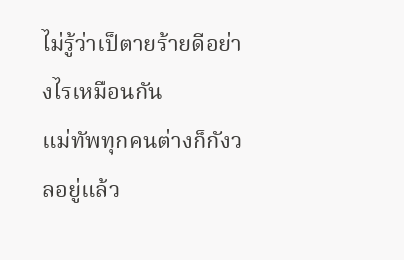ไม่รู้ว่าเป็ตายร้ายดีอย่างไรเหมือนกัน
แม่ทัพทุกคนต่างก็กังวลอยู่แล้ว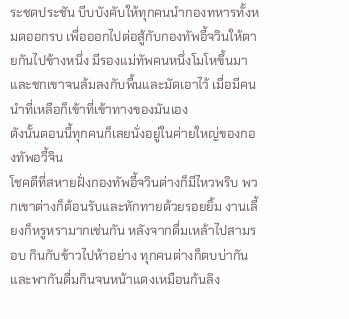ระชดประชัน บีบบังคับให้ทุกคนนำกองทหารทั้งหมดออกรบ เพื่อออกไปต่อสู้กับกองทัพอี้จวินให้ตายกันไปข้างหนึ่ง มีรองแม่ทัพคนหนึ่งโมโหขึ้นมาและชกเขาจนล้มลงกับพื้นและมัดเอาไว้ เมื่อมีคนนำที่เหลือก็เข้าที่เข้าทางของมันเอง
ดังนั้นตอนนี้ทุกคนก็เลยนั่งอยู่ในค่ายใหญ่ของกองทัพอวี้จิน
โชคดีที่สหายฝั่งกองทัพอี้จวินต่างก็มีไหวพริบ พวกเขาต่างก็ต้อนรับและทักทายด้วยรอยยิ้ม งานเลี้ยงก็หรูหรามากเช่นกัน หลังจากดื่มเหล้าไปสามรอบ กินกับข้าวไปห้าอย่าง ทุกคนต่างก็ตบบ่ากันและพากันดื่มกินจนหน้าแดงเหมือนก้นลิง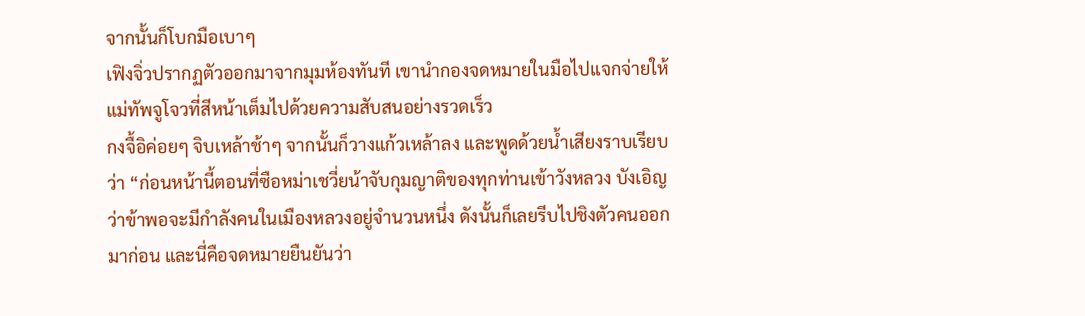จากนั้นก็โบกมือเบาๆ
เฟิงจิ่วปรากฏตัวออกมาจากมุมห้องทันที เขานำกองจดหมายในมือไปแจกจ่ายให้แม่ทัพจูโจวที่สีหน้าเต็มไปด้วยความสับสนอย่างรวดเร็ว
กงจื้อิค่อยๆ จิบเหล้าช้าๆ จากนั้นก็วางแก้วเหล้าลง และพูดด้วยน้ำเสียงราบเรียบว่า “ก่อนหน้านี้ตอนที่ซือหม่าเชวี่ยน้าจับกุมญาติของทุกท่านเข้าวังหลวง บังเอิญว่าข้าพอจะมีกำลังคนในเมืองหลวงอยู่จำนวนหนึ่ง ดังนั้นก็เลยรีบไปชิงตัวคนออกมาก่อน และนี่คือจดหมายยืนยันว่า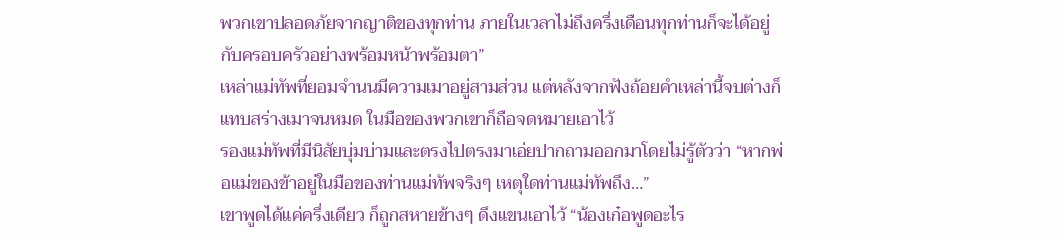พวกเขาปลอดภัยจากญาติของทุกท่าน ภายในเวลาไม่ถึงครึ่งเดือนทุกท่านก็จะได้อยู่กับครอบครัวอย่างพร้อมหน้าพร้อมตา”
เหล่าแม่ทัพที่ยอมจำนนมีความเมาอยู่สามส่วน แต่หลังจากฟังถ้อยคำเหล่านี้จบต่างก็แทบสร่างเมาจนหมด ในมือของพวกเขาก็ถือจดหมายเอาไว้
รองแม่ทัพที่มีนิสัยบุ่มบ่ามและตรงไปตรงมาเอ่ยปากถามออกมาโดยไม่รู้ตัวว่า “หากพ่อแม่ของข้าอยู่ในมือของท่านแม่ทัพจริงๆ เหตุใดท่านแม่ทัพถึง…”
เขาพูดได้แค่ครึ่งเดียว ก็ถูกสหายข้างๆ ดึงแขนเอาไว้ “น้องเก๋อพูดอะไร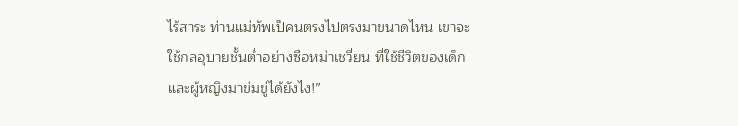ไร้สาระ ท่านแม่ทัพเป็คนตรงไปตรงมาขนาดไหน เขาจะใช้กลอุบายชั้นต่ำอย่างซือหม่าเชวี่ยน ที่ใช้ชีวิตของเด็กและผู้หญิงมาข่มขู่ได้ยังไง!”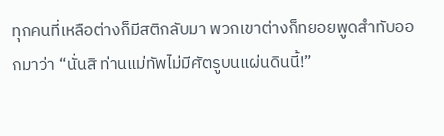ทุกคนที่เหลือต่างก็มีสติกลับมา พวกเขาต่างก็ทยอยพูดสำทับออกมาว่า “นั่นสิ ท่านแม่ทัพไม่มีศัตรูบนแผ่นดินนี้!”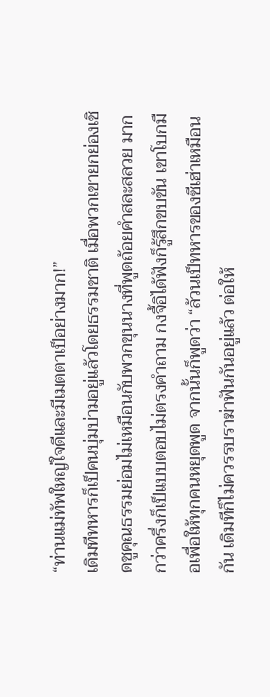“ท่านแม่ทัพใหญ่ใจดีและมีเมตตาเป็อย่างมาก!”
เดิมทีทหารก็เป็คนบุ่มบ่ามอยู่แล้วโดยธรรมชาติ เมื่อพวกเขายกย่องเชิดชูคุณธรรมย่อมไม่เหมือนกับพวกขุนนางที่พูดถ้อยคำสละสลวย มากกว่าครึ่งก็เป็แบบตอบไม่ตรงคำถาม กงจื้อิได้ฟังก็รู้สึกขบขัน เขาโบกมือเพื่อให้ทุกคนหยุดพูด จากนั้นก็พูดว่า “ล้วนเป็ทหารของซีเฮ่าเหมือนกัน เดิมทีก็ไม่ควรรบราฆ่าฟันกันอยู่แล้ว ต่อให้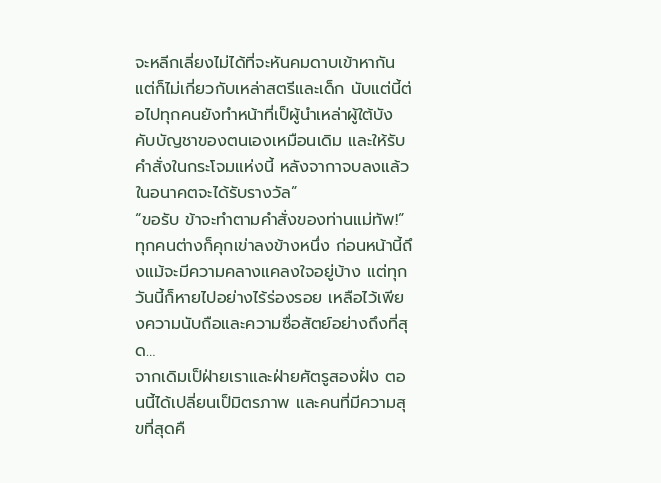จะหลีกเลี่ยงไม่ได้ที่จะหันคมดาบเข้าหากัน แต่ก็ไม่เกี่ยวกับเหล่าสตรีและเด็ก นับแต่นี้ต่อไปทุกคนยังทำหน้าที่เป็ผู้นำเหล่าผู้ใต้บังคับบัญชาของตนเองเหมือนเดิม และให้รับคำสั่งในกระโจมแห่งนี้ หลังจากาจบลงแล้ว ในอนาคตจะได้รับรางวัล”
“ขอรับ ข้าจะทำตามคำสั่งของท่านแม่ทัพ!”
ทุกคนต่างก็คุกเข่าลงข้างหนึ่ง ก่อนหน้านี้ถึงแม้จะมีความคลางแคลงใจอยู่บ้าง แต่ทุกวันนี้ก็หายไปอย่างไร้ร่องรอย เหลือไว้เพียงความนับถือและความซื่อสัตย์อย่างถึงที่สุด…
จากเดิมเป็ฝ่ายเราและฝ่ายศัตรูสองฝั่ง ตอนนี้ได้เปลี่ยนเป็มิตรภาพ และคนที่มีความสุขที่สุดคื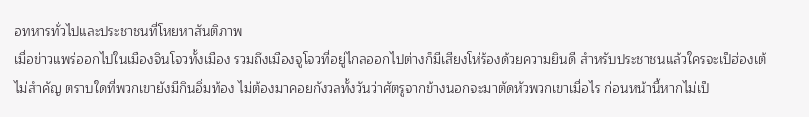อทหารทั่วไปและประชาชนที่โหยหาสันติภาพ
เมื่อข่าวแพร่ออกไปในเมืองจินโจวทั้งเมือง รวมถึงเมืองจูโจวที่อยู่ไกลออกไปต่างก็มีเสียงโห่ร้องด้วยความยินดี สำหรับประชาชนแล้วใครจะเป็ฮ่องเต้ไม่สำคัญ ตราบใดที่พวกเขายังมีกินอิ่มท้อง ไม่ต้องมาคอยกังวลทั้งวันว่าศัตรูจากข้างนอกจะมาตัดหัวพวกเขาเมื่อไร ก่อนหน้านี้หากไม่เป็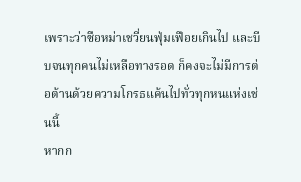เพราะว่าซือหม่าเชวี่ยนฟุ่มเฟือยเกินไป และบีบจนทุกคนไม่เหลือทางรอด ก็คงจะไม่มีการต่อต้านด้วยความโกรธแค้นไปทั่วทุกหนแห่งเช่นนี้
หากก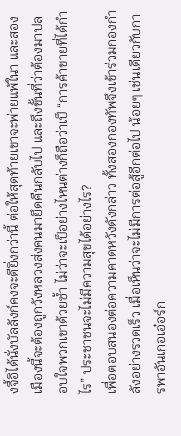งจื้อิได้นั่งบัลลังก์คงจะดียิ่งกว่านี้ ต่อให้สุดท้ายเขาจะพ่ายแพ้ในา และสองเมืองนี้จะต้องถูกวังหลวงส่งคนมายึดคืนกลับไป และถึงขั้นที่ว่าต้องมาปลอบใจพวกเขาด้วยซ้ำ ไม่ว่าจะเป็อย่างไหนต่างก็ถือว่าเป็ “การค้าขายที่ได้กำไร” ประชาชนจะไม่มีความสุขได้อย่างไร?
เพื่อตอบสนองต่อความคาดหวังดังกล่าว ทั้งสองกองทัพจึงเข้าร่วมกองกำลังอย่างรวดเร็ว เมื่อเห็นว่าจะไม่มีการต่อสู้อีกต่อไป น้อยๆ เช่นเดียวกับการพาอันเกอเอ๋อร์ก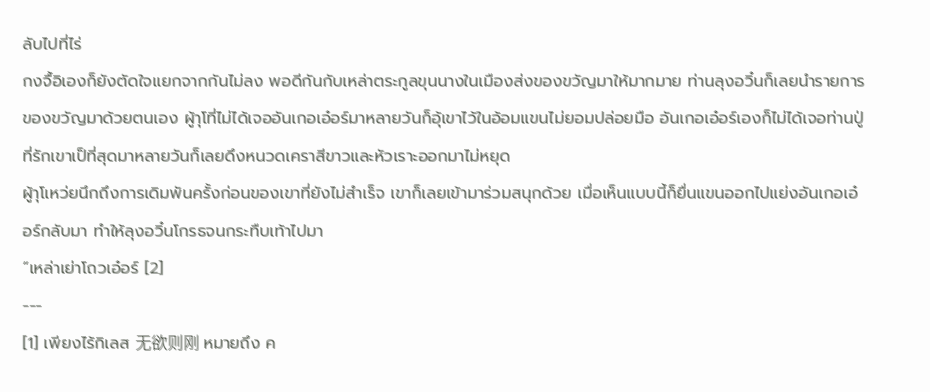ลับไปที่ไร่
กงจื้อิเองก็ยังตัดใจแยกจากกันไม่ลง พอดีกันกับเหล่าตระกูลขุนนางในเมืองส่งของขวัญมาให้มากมาย ท่านลุงอวิ๋นก็เลยนำรายการของขวัญมาด้วยตนเอง ผู้าุโที่ไม่ได้เจออันเกอเอ๋อร์มาหลายวันก็อุ้เขาไว้ในอ้อมแขนไม่ยอมปล่อยมือ อันเกอเอ๋อร์เองก็ไม่ได้เจอท่านปู่ที่รักเขาเป็ที่สุดมาหลายวันก็เลยดึงหนวดเคราสีขาวและหัวเราะออกมาไม่หยุด
ผู้าุโเหว่ยนึกถึงการเดิมพันครั้งก่อนของเขาที่ยังไม่สำเร็จ เขาก็เลยเข้ามาร่วมสนุกด้วย เมื่อเห็นแบบนี้ก็ยื่นแขนออกไปแย่งอันเกอเอ๋อร์กลับมา ทำให้ลุงอวิ๋นโกรธจนกระทืบเท้าไปมา
“เหล่าเย่าโถวเอ๋อร์ [2]
---
[1] เพียงไร้กิเลส 无欲则刚 หมายถึง ค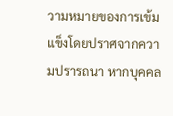วามหมายของการเข้มแข็งโดยปราศจากความปรารถนา หากบุคคล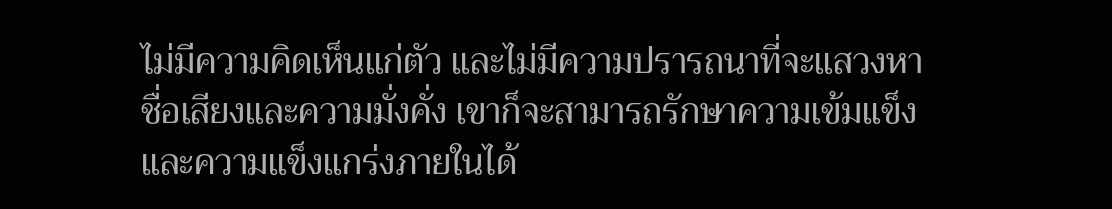ไม่มีความคิดเห็นแก่ตัว และไม่มีความปรารถนาที่จะแสวงหาชื่อเสียงและความมั่งคั่ง เขาก็จะสามารถรักษาความเข้มแข็งและความแข็งแกร่งภายในได้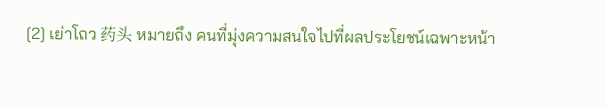[2] เย่าโถว 药头 หมายถึง คนที่มุ่งความสนใจไปที่ผลประโยชน์เฉพาะหน้า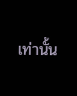เท่านั้น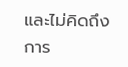และไม่คิดถึงการ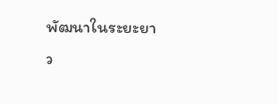พัฒนาในระยะยาว